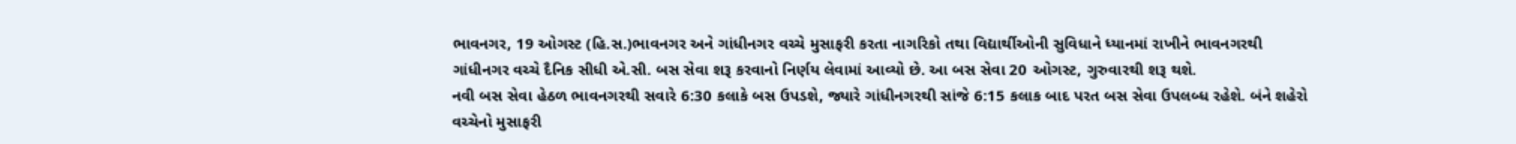ભાવનગર, 19 ઓગસ્ટ (હિ.સ.)ભાવનગર અને ગાંધીનગર વચ્ચે મુસાફરી કરતા નાગરિકો તથા વિદ્યાર્થીઓની સુવિધાને ધ્યાનમાં રાખીને ભાવનગરથી ગાંધીનગર વચ્ચે દૈનિક સીધી એ.સી. બસ સેવા શરૂ કરવાનો નિર્ણય લેવામાં આવ્યો છે. આ બસ સેવા 20 ઓગસ્ટ, ગુરુવારથી શરૂ થશે.
નવી બસ સેવા હેઠળ ભાવનગરથી સવારે 6:30 કલાકે બસ ઉપડશે, જ્યારે ગાંધીનગરથી સાંજે 6:15 કલાક બાદ પરત બસ સેવા ઉપલબ્ધ રહેશે. બંને શહેરો વચ્ચેનો મુસાફરી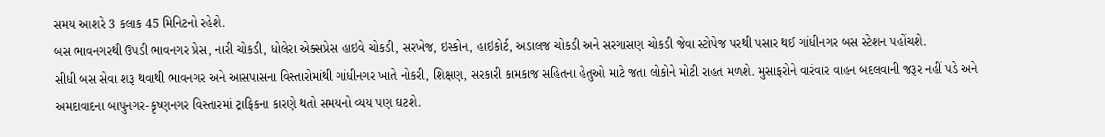સમય આશરે 3 કલાક 45 મિનિટનો રહેશે.
બસ ભાવનગરથી ઉપડી ભાવનગર પ્રેસ, નારી ચોકડી, ધોલેરા એક્સપ્રેસ હાઇવે ચોકડી, સરખેજ, ઇસ્કોન, હાઇકોર્ટ, અડાલજ ચોકડી અને સરગાસણ ચોકડી જેવા સ્ટોપેજ પરથી પસાર થઈ ગાંધીનગર બસ સ્ટેશન પહોંચશે.
સીધી બસ સેવા શરૂ થવાથી ભાવનગર અને આસપાસના વિસ્તારોમાંથી ગાંધીનગર ખાતે નોકરી, શિક્ષણ, સરકારી કામકાજ સહિતના હેતુઓ માટે જતા લોકોને મોટી રાહત મળશે. મુસાફરોને વારંવાર વાહન બદલવાની જરૂર નહીં પડે અને અમદાવાદના બાપુનગર-કૃષ્ણનગર વિસ્તારમાં ટ્રાફિકના કારણે થતો સમયનો વ્યય પણ ઘટશે.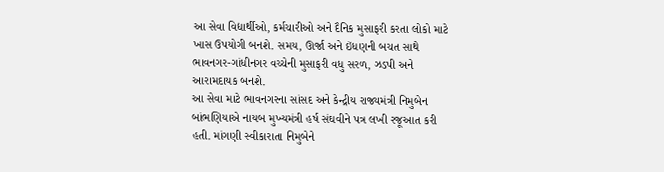આ સેવા વિદ્યાર્થીઓ, કર્મચારીઓ અને દૈનિક મુસાફરી કરતા લોકો માટે ખાસ ઉપયોગી બનશે. સમય, ઊર્જા અને ઇંધણની બચત સાથે ભાવનગર-ગાંધીનગર વચ્ચેની મુસાફરી વધુ સરળ, ઝડપી અને આરામદાયક બનશે.
આ સેવા માટે ભાવનગરના સાંસદ અને કેન્દ્રીય રાજ્યમંત્રી નિમુબેન બાંભણિયાએ નાયબ મુખ્યમંત્રી હર્ષ સંઘવીને પત્ર લખી રજૂઆત કરી હતી. માંગણી સ્વીકારાતા નિમુબેને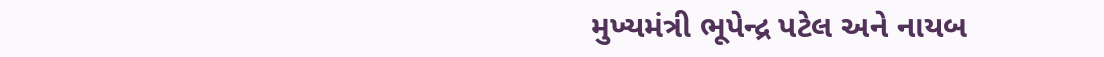મુખ્યમંત્રી ભૂપેન્દ્ર પટેલ અને નાયબ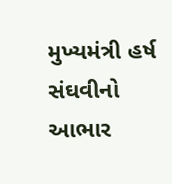મુખ્યમંત્રી હર્ષ સંઘવીનો આભાર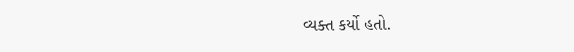વ્યક્ત કર્યો હતો.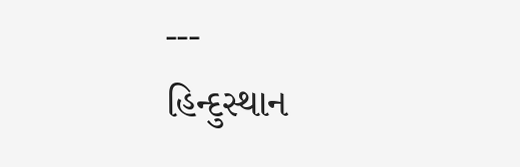---
હિન્દુસ્થાન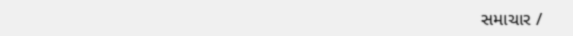સમાચાર /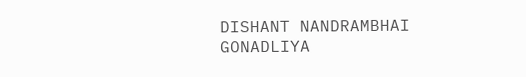DISHANT NANDRAMBHAI GONADLIYA